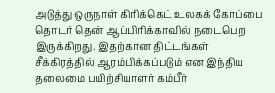அடுத்து ஒருநாள் கிரிக்கெட் உலகக் கோப்பை தொடர் தென் ஆப்பிரிக்காவில் நடைபெற இருக்கிறது. இதற்கான திட்டங்கள் சீக்கிரத்தில் ஆரம்பிக்கப்படும் என இந்திய தலைமை பயிற்சியாளர் கம்பீர்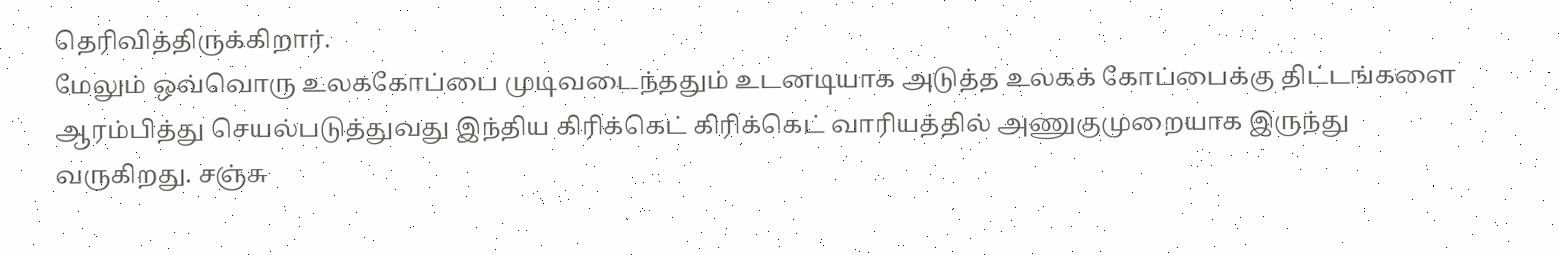தெரிவித்திருக்கிறார்.
மேலும் ஒவ்வொரு உலககோப்பை முடிவடைந்ததும் உடனடியாக அடுத்த உலகக் கோப்பைக்கு திட்டங்களை ஆரம்பித்து செயல்படுத்துவது இந்திய கிரிக்கெட் கிரிக்கெட் வாரியத்தில் அணுகுமுறையாக இருந்து வருகிறது. சஞ்சு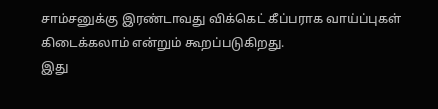சாம்சனுக்கு இரண்டாவது விக்கெட் கீப்பராக வாய்ப்புகள் கிடைக்கலாம் என்றும் கூறப்படுகிறது.
இது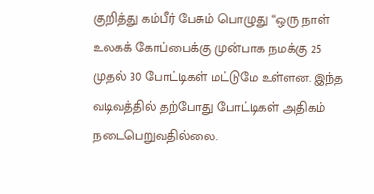குறித்து கம்பீர் பேசும் பொழுது “ஒரு நாள் உலகக் கோப்பைக்கு முன்பாக நமக்கு 25 முதல் 30 போட்டிகள் மட்டுமே உள்ளன. இந்த வடிவத்தில் தற்போது போட்டிகள் அதிகம் நடைபெறுவதில்லை.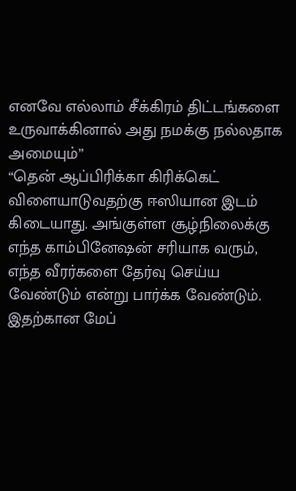எனவே எல்லாம் சீக்கிரம் திட்டங்களை உருவாக்கினால் அது நமக்கு நல்லதாக அமையும்”
“தென் ஆப்பிரிக்கா கிரிக்கெட் விளையாடுவதற்கு ஈஸியான இடம் கிடையாது. அங்குள்ள சூழ்நிலைக்கு எந்த காம்பினேஷன் சரியாக வரும், எந்த வீரர்களை தேர்வு செய்ய வேண்டும் என்று பார்க்க வேண்டும். இதற்கான மேப்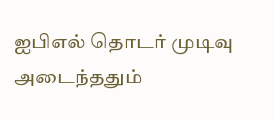ஐபிஎல் தொடர் முடிவு அடைந்ததும்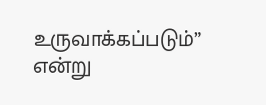உருவாக்கப்படும்” என்று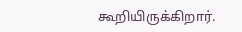கூறியிருக்கிறார்.